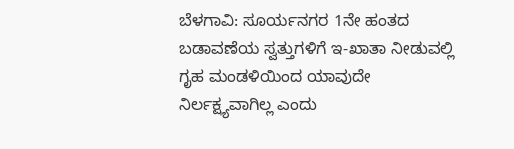ಬೆಳಗಾವಿ: ಸೂರ್ಯನಗರ 1ನೇ ಹಂತದ ಬಡಾವಣೆಯ ಸ್ವತ್ತುಗಳಿಗೆ ಇ-ಖಾತಾ ನೀಡುವಲ್ಲಿ ಗೃಹ ಮಂಡಳಿಯಿಂದ ಯಾವುದೇ ನಿರ್ಲಕ್ಷ್ಯವಾಗಿಲ್ಲ ಎಂದು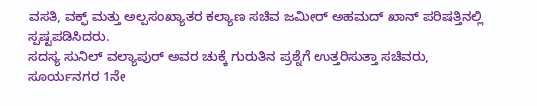ವಸತಿ, ವಕ್ಫ್ ಮತ್ತು ಅಲ್ಪಸಂಖ್ಯಾತರ ಕಲ್ಯಾಣ ಸಚಿವ ಜಮೀರ್ ಅಹಮದ್ ಖಾನ್ ಪರಿಷತ್ತಿನಲ್ಲಿ ಸ್ಪಷ್ಟಪಡಿಸಿದರು.
ಸದಸ್ಯ ಸುನಿಲ್ ವಲ್ಯಾಪುರ್ ಅವರ ಚುಕ್ಕೆ ಗುರುತಿನ ಪ್ರಶ್ನೆಗೆ ಉತ್ತರಿಸುತ್ತಾ ಸಚಿವರು, ಸೂರ್ಯನಗರ 1ನೇ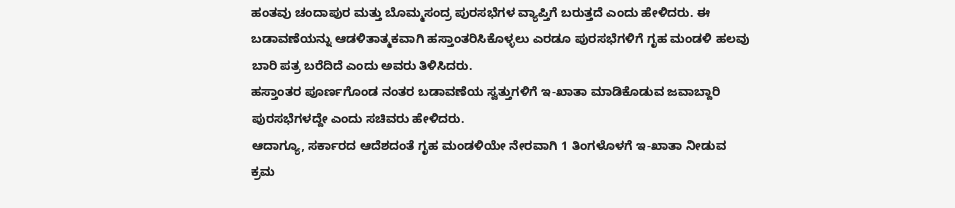ಹಂತವು ಚಂದಾಪುರ ಮತ್ತು ಬೊಮ್ಮಸಂದ್ರ ಪುರಸಭೆಗಳ ವ್ಯಾಪ್ತಿಗೆ ಬರುತ್ತದೆ ಎಂದು ಹೇಳಿದರು. ಈ ಬಡಾವಣೆಯನ್ನು ಆಡಳಿತಾತ್ಮಕವಾಗಿ ಹಸ್ತಾಂತರಿಸಿಕೊಳ್ಳಲು ಎರಡೂ ಪುರಸಭೆಗಳಿಗೆ ಗೃಹ ಮಂಡಳಿ ಹಲವು ಬಾರಿ ಪತ್ರ ಬರೆದಿದೆ ಎಂದು ಅವರು ತಿಳಿಸಿದರು.
ಹಸ್ತಾಂತರ ಪೂರ್ಣಗೊಂಡ ನಂತರ ಬಡಾವಣೆಯ ಸ್ವತ್ತುಗಳಿಗೆ ಇ-ಖಾತಾ ಮಾಡಿಕೊಡುವ ಜವಾಬ್ದಾರಿ ಪುರಸಭೆಗಳದ್ದೇ ಎಂದು ಸಚಿವರು ಹೇಳಿದರು.
ಆದಾಗ್ಯೂ, ಸರ್ಕಾರದ ಆದೆಶದಂತೆ ಗೃಹ ಮಂಡಳಿಯೇ ನೇರವಾಗಿ 1 ತಿಂಗಳೊಳಗೆ ಇ-ಖಾತಾ ನೀಡುವ ಕ್ರಮ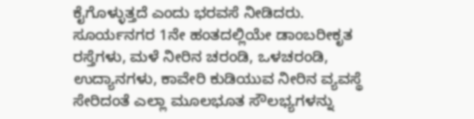ಕೈಗೊಳ್ಳುತ್ತದೆ ಎಂದು ಭರವಸೆ ನೀಡಿದರು.
ಸೂರ್ಯನಗರ 1ನೇ ಹಂತದಲ್ಲಿಯೇ ಡಾಂಬರೀಕೃತ ರಸ್ತೆಗಳು, ಮಳೆ ನೀರಿನ ಚರಂಡಿ, ಒಳಚರಂಡಿ, ಉದ್ಯಾನಗಳು, ಕಾವೇರಿ ಕುಡಿಯುವ ನೀರಿನ ವ್ಯವಸ್ಥೆ ಸೇರಿದಂತೆ ಎಲ್ಲಾ ಮೂಲಭೂತ ಸೌಲಭ್ಯಗಳನ್ನು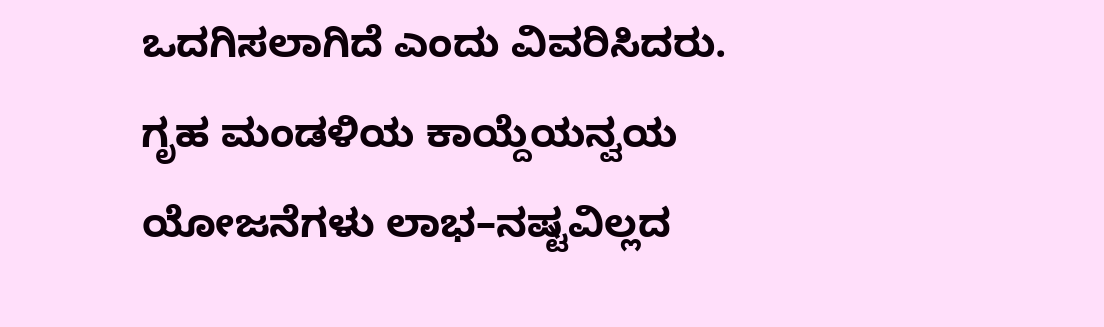ಒದಗಿಸಲಾಗಿದೆ ಎಂದು ವಿವರಿಸಿದರು.
ಗೃಹ ಮಂಡಳಿಯ ಕಾಯ್ದೆಯನ್ವಯ ಯೋಜನೆಗಳು ಲಾಭ–ನಷ್ಟವಿಲ್ಲದ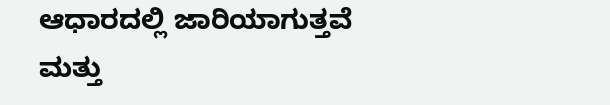ಆಧಾರದಲ್ಲಿ ಜಾರಿಯಾಗುತ್ತವೆ ಮತ್ತು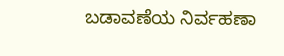ಬಡಾವಣೆಯ ನಿರ್ವಹಣಾ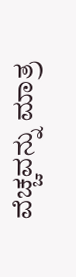ವೆಚ್ಚವನ್ನು ಮಾತ್ರ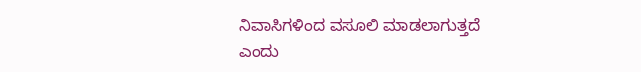ನಿವಾಸಿಗಳಿಂದ ವಸೂಲಿ ಮಾಡಲಾಗುತ್ತದೆ ಎಂದು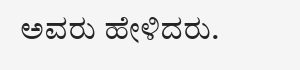ಅವರು ಹೇಳಿದರು.